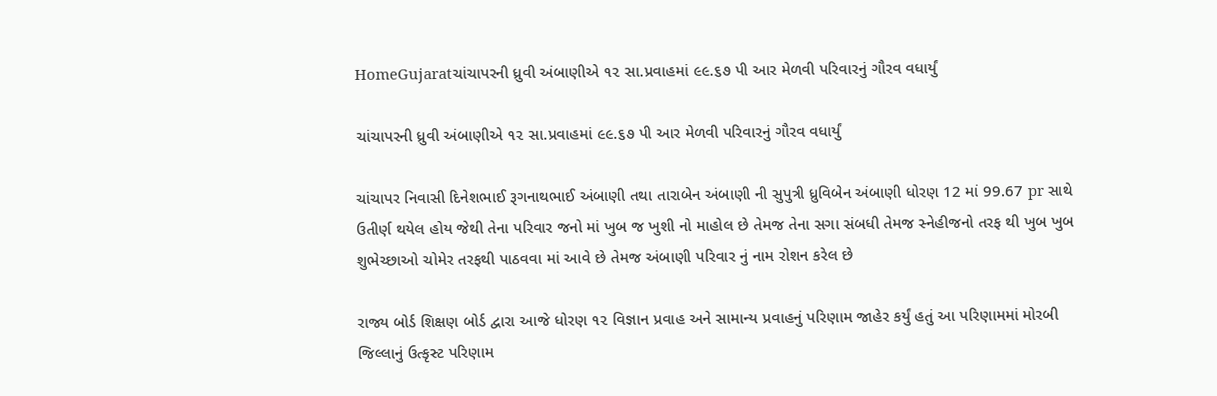HomeGujaratચાંચાપરની ધ્રુવી અંબાણીએ ૧૨ સા.પ્રવાહમાં ૯૯.૬૭ પી આર મેળવી પરિવારનું ગૌરવ વધાર્યું

ચાંચાપરની ધ્રુવી અંબાણીએ ૧૨ સા.પ્રવાહમાં ૯૯.૬૭ પી આર મેળવી પરિવારનું ગૌરવ વધાર્યું

ચાંચાપર નિવાસી દિનેશભાઈ રૂગનાથભાઈ અંબાણી તથા તારાબેન અંબાણી ની સુપુત્રી ધ્રુવિબેન અંબાણી ધોરણ 12 માં 99.67 pr સાથે ઉતીર્ણ થયેલ હોય જેથી તેના પરિવાર જનો માં ખુબ જ ખુશી નો માહોલ છે તેમજ તેના સગા સંબધી તેમજ સ્નેહીજનો તરફ થી ખુબ ખુબ શુભેચ્છાઓ ચોમેર તરફથી પાઠવવા માં આવે છે તેમજ અંબાણી પરિવાર નું નામ રોશન કરેલ છે

રાજ્ય બોર્ડ શિક્ષણ બોર્ડ દ્વારા આજે ધોરણ ૧૨ વિજ્ઞાન પ્રવાહ અને સામાન્ય પ્રવાહનું પરિણામ જાહેર કર્યું હતું આ પરિણામમાં મોરબી જિલ્લાનું ઉત્કૃસ્ટ પરિણામ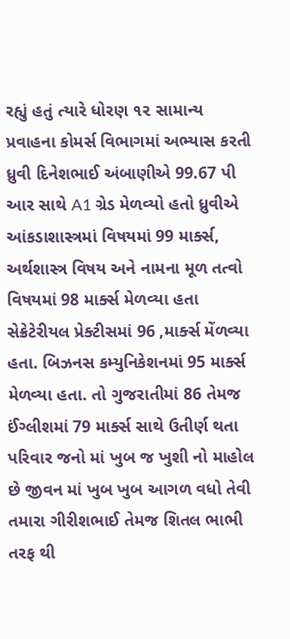રહ્યું હતું ત્યારે ધોરણ ૧૨ સામાન્ય પ્રવાહના કોમર્સ વિભાગમાં અભ્યાસ કરતી ધ્રુવી દિનેશભાઈ અંબાણીએ 99.67 પી આર સાથે A1 ગ્રેડ મેળવ્યો હતો ધ્રુવીએ આંકડાશાસ્ત્રમાં વિષયમાં 99 માર્ક્સ, અર્થશાસ્ત્ર વિષય અને નામના મૂળ તત્વો વિષયમાં 98 માર્ક્સ મેળવ્યા હતા સેક્રેટેરીયલ પ્રેક્ટીસમાં 96 ,માર્ક્સ મેંળવ્યા હતા. બિઝનસ કમ્યુનિકેશનમાં 95 માર્ક્સ મેળવ્યા હતા. તો ગુજરાતીમાં 86 તેમજ ઈંગ્લીશમાં 79 માર્ક્સ સાથે ઉતીર્ણ થતા પરિવાર જનો માં ખુબ જ ખુશી નો માહોલ છે જીવન માં ખુબ ખુબ આગળ વધો તેવી તમારા ગીરીશભાઈ તેમજ શિતલ ભાભી તરફ થી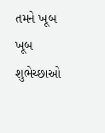તમને ખૂબ ખૂબ શુભેચ્છાઓ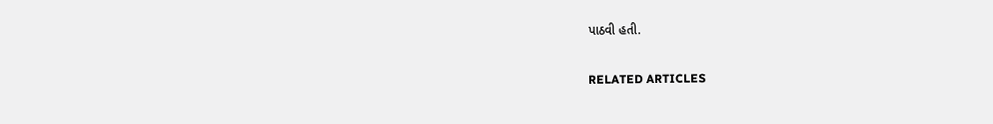પાઠવી હતી.

RELATED ARTICLES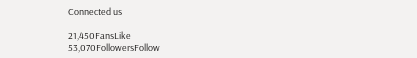Connected us

21,450FansLike
53,070FollowersFollow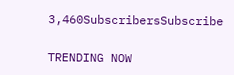3,460SubscribersSubscribe

TRENDING NOW